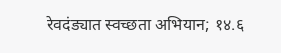रेवदंड्यात स्वच्छता अभियान; १४.६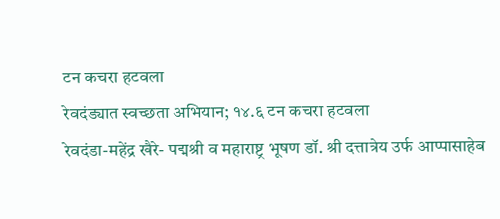टन कचरा हटवला
रेवदंड्यात स्वच्छता अभियान; १४.६ टन कचरा हटवला
रेवदंडा-महेंद्र खैरे- पद्मश्री व महाराष्ट्र भूषण डॉ. श्री दत्तात्रेय उर्फ आप्पासाहेब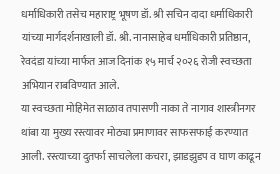धर्माधिकारी तसेच महाराष्ट्र भूषण डॉ. श्री सचिन दादा धर्माधिकारी यांच्या मार्गदर्शनाखाली डॉ. श्री. नानासाहेब धर्माधिकारी प्रतिष्ठान, रेवदंडा यांच्या मार्फत आज दिनांक १५ मार्च २०२६ रोजी स्वच्छता अभियान राबविण्यात आले.
या स्वच्छता मोहिमेत साळाव तपासणी नाका ते नागाव शास्त्रीनगर थांबा या मुख्य रस्त्यावर मोठ्या प्रमाणावर साफसफाई करण्यात आली. रस्त्याच्या दुतर्फा साचलेला कचरा, झाडझुडप व घाण काढून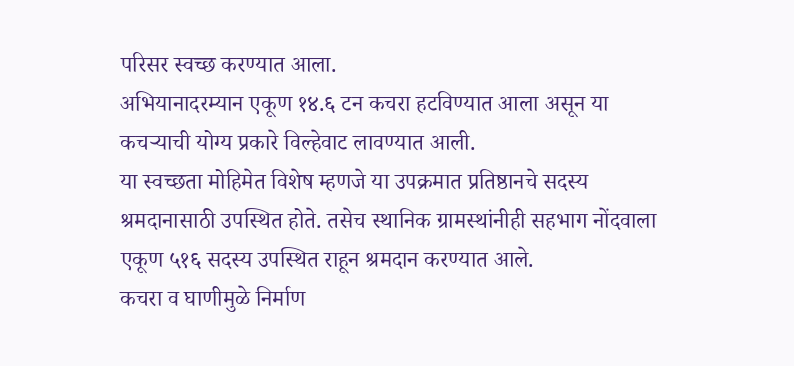परिसर स्वच्छ करण्यात आला.
अभियानादरम्यान एकूण १४.६ टन कचरा हटविण्यात आला असून या कचऱ्याची योग्य प्रकारे विल्हेवाट लावण्यात आली.
या स्वच्छता मोहिमेत विशेष म्हणजे या उपक्रमात प्रतिष्ठानचे सदस्य श्रमदानासाठी उपस्थित होते. तसेच स्थानिक ग्रामस्थांनीही सहभाग नोंदवाला एकूण ५१६ सदस्य उपस्थित राहून श्रमदान करण्यात आले.
कचरा व घाणीमुळे निर्माण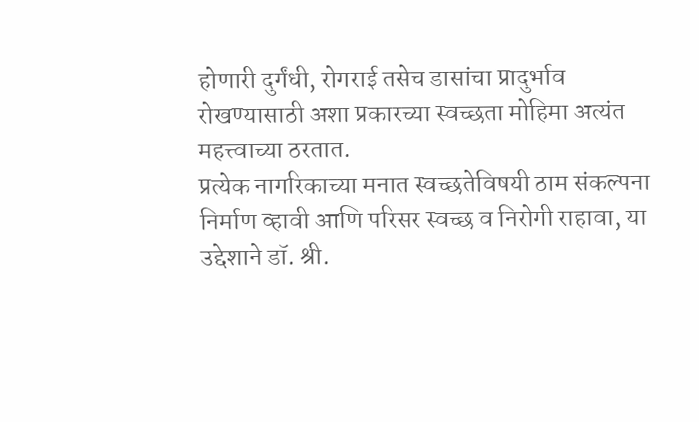होणारी दुर्गंधी, रोगराई तसेच डासांचा प्रादुर्भाव रोखण्यासाठी अशा प्रकारच्या स्वच्छता मोहिमा अत्यंत महत्त्वाच्या ठरतात.
प्रत्येक नागरिकाच्या मनात स्वच्छतेविषयी ठाम संकल्पना निर्माण व्हावी आणि परिसर स्वच्छ व निरोगी राहावा, या उद्देशाने डॉ. श्री.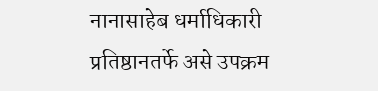नानासाहेब धर्माधिकारी प्रतिष्ठानतर्फे असे उपक्रम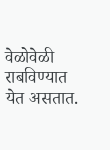वेळोवेळी राबविण्यात येत असतात.